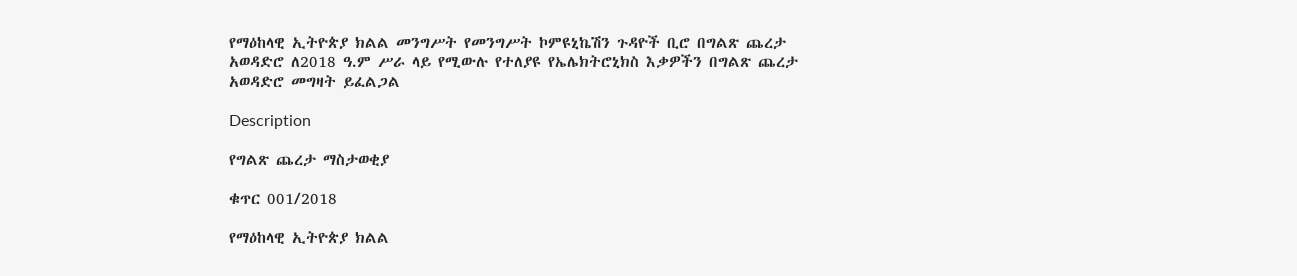የማዕከላዊ ኢትዮጵያ ክልል መንግሥት የመንግሥት ኮምዩኒኬሽን ጉዳዮች ቢሮ በግልጽ ጨረታ አወዳድሮ ለ2018 ዓ.ም ሥራ ላይ የሚውሉ የተለያዩ የኤሌክትሮኒክስ እቃዎችን በግልጽ ጨረታ አወዳድሮ መግዛት ይፈልጋል

Description

የግልጽ ጨረታ ማስታወቂያ

ቁጥር 001/2018

የማዕከላዊ ኢትዮጵያ ክልል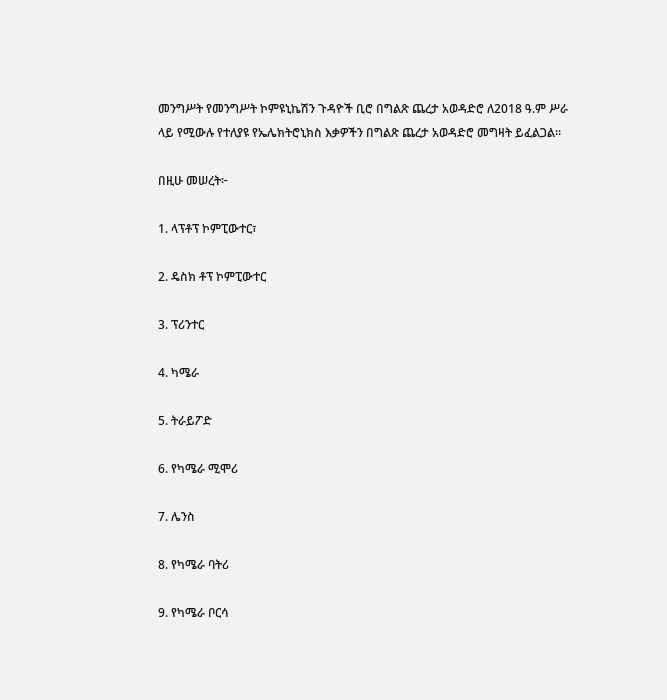መንግሥት የመንግሥት ኮምዩኒኬሽን ጉዳዮች ቢሮ በግልጽ ጨረታ አወዳድሮ ለ2018 ዓ.ም ሥራ ላይ የሚውሉ የተለያዩ የኤሌክትሮኒክስ እቃዎችን በግልጽ ጨረታ አወዳድሮ መግዛት ይፈልጋል።

በዚሁ መሠረት፦

1. ላፕቶፕ ኮምፒውተር፣

2. ዴስክ ቶፕ ኮምፒውተር

3. ፕሪንተር

4. ካሜራ

5. ትራይፖድ

6. የካሜራ ሚሞሪ

7. ሌንስ

8. የካሜራ ባትሪ

9. የካሜራ ቦርሳ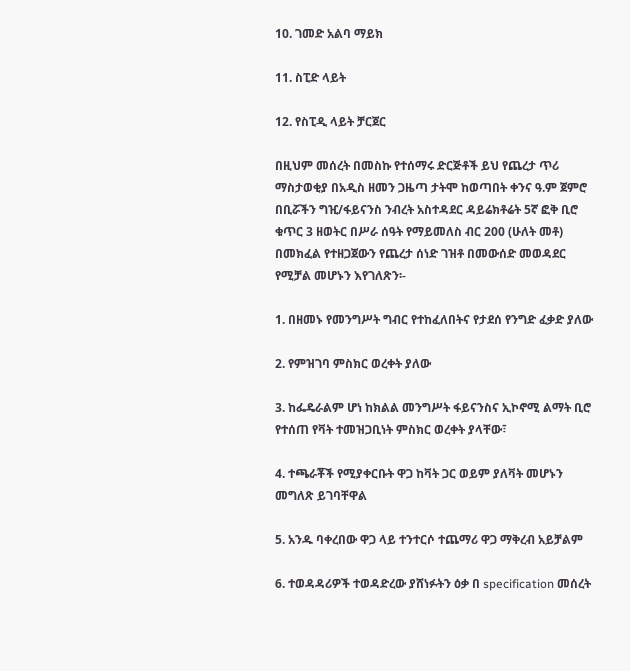10. ገመድ አልባ ማይክ

11. ስፒድ ላይት

12. የስፒዲ ላይት ቻርጀር

በዚህም መሰረት በመስኩ የተሰማሩ ድርጅቶች ይህ የጨረታ ጥሪ ማስታወቂያ በአዲስ ዘመን ጋዜጣ ታትሞ ከወጣበት ቀንና ዓ.ም ጀምሮ በቢሯችን ግዢ/ፋይናንስ ንብረት አስተዳደር ዳይሬክቶሬት 5ኛ ፎቅ ቢሮ ቁጥር 3 ዘወትር በሥራ ሰዓት የማይመለስ ብር 200 (ሁለት መቶ) በመክፈል የተዘጋጀውን የጨረታ ሰነድ ገዝቶ በመውሰድ መወዳደር የሚቻል መሆኑን እየገለጽን፡-

1. በዘመኑ የመንግሥት ግብር የተከፈለበትና የታደሰ የንግድ ፈቃድ ያለው

2. የምዝገባ ምስክር ወረቀት ያለው

3. ከፌዴራልም ሆነ ከክልል መንግሥት ፋይናንስና ኢኮኖሚ ልማት ቢሮ የተሰጠ የቫት ተመዝጋቢነት ምስክር ወረቀት ያላቸው፣

4. ተጫራቾች የሚያቀርቡት ዋጋ ከቫት ጋር ወይም ያለቫት መሆኑን መግለጽ ይገባቸዋል

5. አንዱ ባቀረበው ዋጋ ላይ ተንተርሶ ተጨማሪ ዋጋ ማቅረብ አይቻልም

6. ተወዳዳሪዎች ተወዳድረው ያሸነፉትን ዕቃ በ specification መሰረት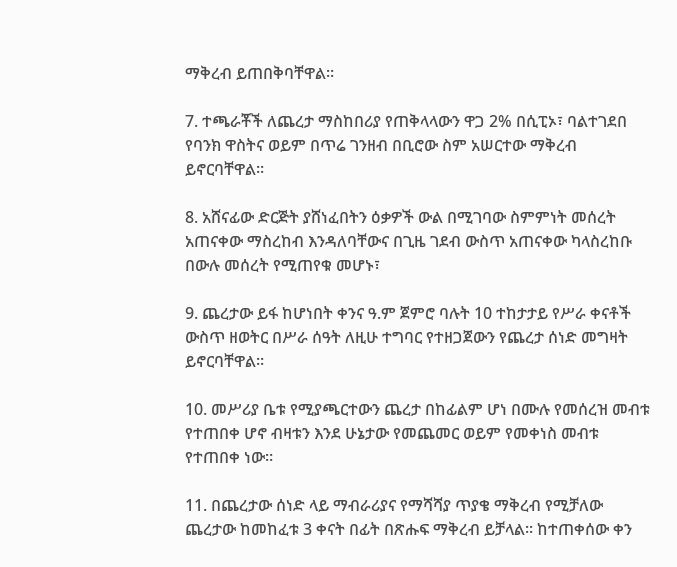ማቅረብ ይጠበቅባቸዋል።

7. ተጫራቾች ለጨረታ ማስከበሪያ የጠቅላላውን ዋጋ 2% በሲፒኦ፣ ባልተገደበ የባንክ ዋስትና ወይም በጥሬ ገንዘብ በቢሮው ስም አሠርተው ማቅረብ ይኖርባቸዋል።

8. አሸናፊው ድርጅት ያሸነፈበትን ዕቃዎች ውል በሚገባው ስምምነት መሰረት አጠናቀው ማስረከብ እንዳለባቸውና በጊዜ ገደብ ውስጥ አጠናቀው ካላስረከቡ በውሉ መሰረት የሚጠየቁ መሆኑ፣

9. ጨረታው ይፋ ከሆነበት ቀንና ዓ.ም ጀምሮ ባሉት 10 ተከታታይ የሥራ ቀናቶች ውስጥ ዘወትር በሥራ ሰዓት ለዚሁ ተግባር የተዘጋጀውን የጨረታ ሰነድ መግዛት ይኖርባቸዋል።

10. መሥሪያ ቤቱ የሚያጫርተውን ጨረታ በከፊልም ሆነ በሙሉ የመሰረዝ መብቱ የተጠበቀ ሆኖ ብዛቱን እንደ ሁኔታው የመጨመር ወይም የመቀነስ መብቱ የተጠበቀ ነው።

11. በጨረታው ሰነድ ላይ ማብራሪያና የማሻሻያ ጥያቄ ማቅረብ የሚቻለው ጨረታው ከመከፈቱ 3 ቀናት በፊት በጽሑፍ ማቅረብ ይቻላል፡፡ ከተጠቀሰው ቀን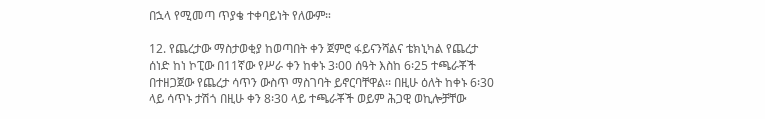በኋላ የሚመጣ ጥያቄ ተቀባይነት የለውም።

12. የጨረታው ማስታወቂያ ከወጣበት ቀን ጀምሮ ፋይናንሻልና ቴክኒካል የጨረታ ሰነድ ከነ ኮፒው በ11ኛው የሥራ ቀን ከቀኑ 3፡00 ሰዓት እስከ 6፡25 ተጫራቾች በተዘጋጀው የጨረታ ሳጥን ውስጥ ማስገባት ይኖርባቸዋል፡፡ በዚሁ ዕለት ከቀኑ 6፡30 ላይ ሳጥኑ ታሽጎ በዚሁ ቀን 8፡30 ላይ ተጫራቾች ወይም ሕጋዊ ወኪሎቻቸው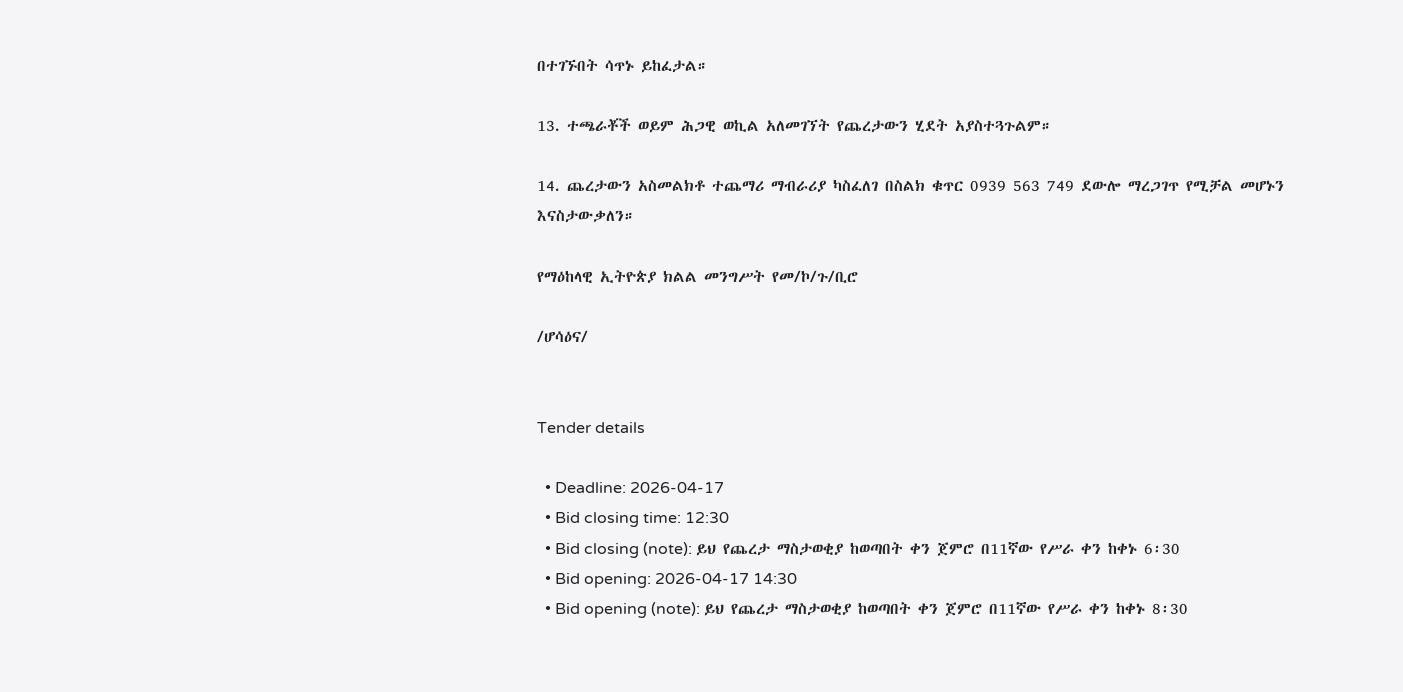በተገኙበት ሳጥኑ ይከፈታል።

13. ተጫራቾች ወይም ሕጋዊ ወኪል አለመገኘት የጨረታውን ሂደት አያስተጓጉልም።

14. ጨረታውን አስመልክቶ ተጨማሪ ማብራሪያ ካስፈለገ በስልክ ቁጥር 0939 563 749 ደውሎ ማረጋገጥ የሚቻል መሆኑን እናስታውቃለን።

የማዕከላዊ ኢትዮጵያ ክልል መንግሥት የመ/ኮ/ጉ/ቢሮ

/ሆሳዕና/


Tender details

  • Deadline: 2026-04-17
  • Bid closing time: 12:30
  • Bid closing (note): ይህ የጨረታ ማስታወቂያ ከወጣበት ቀን ጀምሮ በ11ኛው የሥራ ቀን ከቀኑ 6፡30
  • Bid opening: 2026-04-17 14:30
  • Bid opening (note): ይህ የጨረታ ማስታወቂያ ከወጣበት ቀን ጀምሮ በ11ኛው የሥራ ቀን ከቀኑ 8፡30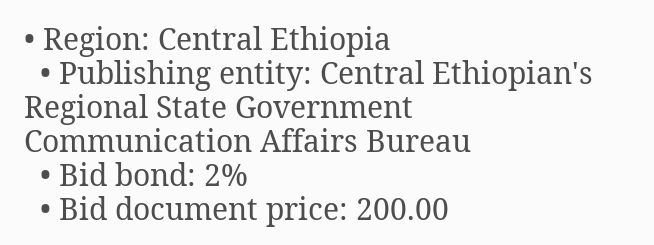• Region: Central Ethiopia
  • Publishing entity: Central Ethiopian's Regional State Government Communication Affairs Bureau
  • Bid bond: 2%
  • Bid document price: 200.00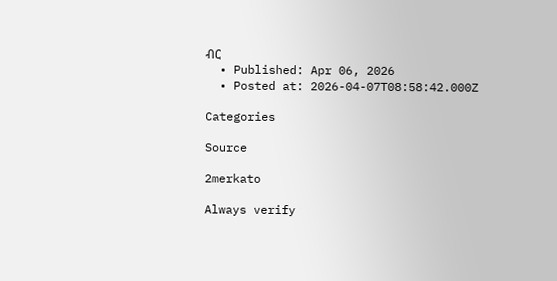ብር
  • Published: Apr 06, 2026
  • Posted at: 2026-04-07T08:58:42.000Z

Categories

Source

2merkato

Always verify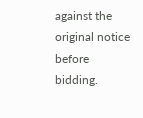against the original notice before bidding.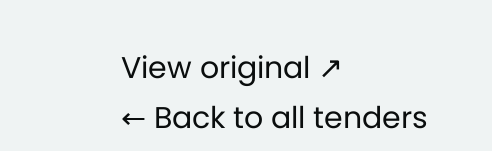View original ↗
← Back to all tenders